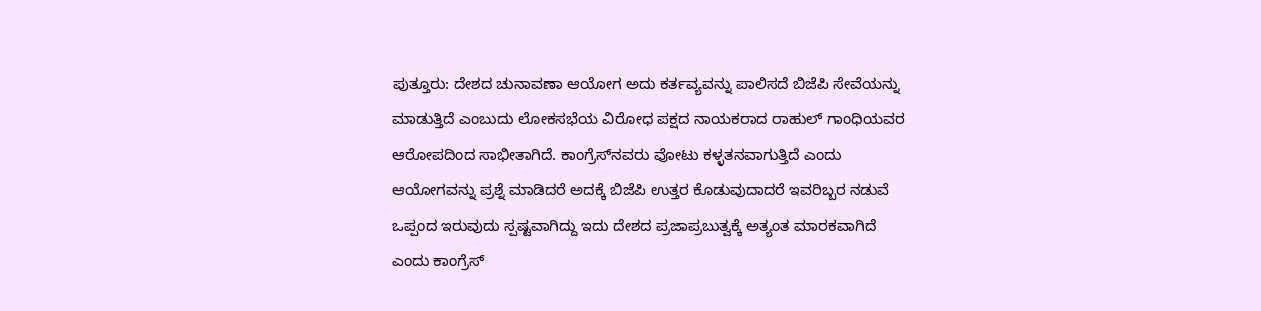ಪುತ್ತೂರು: ದೇಶದ ಚುನಾವಣಾ ಆಯೋಗ ಅದು ಕರ್ತವ್ಯವನ್ನು ಪಾಲಿಸದೆ ಬಿಜೆಪಿ ಸೇವೆಯನ್ನು ಮಾಡುತ್ತಿದೆ ಎಂಬುದು ಲೋಕಸಭೆಯ ವಿರೋಧ ಪಕ್ಷದ ನಾಯಕರಾದ ರಾಹುಲ್ ಗಾಂಧಿಯವರ ಆರೋಪದಿಂದ ಸಾಭೀತಾಗಿದೆ. ಕಾಂಗ್ರೆಸ್‌ನವರು ವೋಟು ಕಳ್ಳತನವಾಗುತ್ತಿದೆ ಎಂದು ಆಯೋಗವನ್ನು ಪ್ರಶ್ನೆ ಮಾಡಿದರೆ ಅದಕ್ಕೆ ಬಿಜೆಪಿ ಉತ್ತರ ಕೊಡುವುದಾದರೆ ಇವರಿಬ್ಬರ ನಡುವೆ ಒಪ್ಪಂದ ಇರುವುದು ಸ್ಪಷ್ಟವಾಗಿದ್ದು ಇದು ದೇಶದ ಪ್ರಜಾಪ್ರಬುತ್ವಕ್ಕೆ ಅತ್ಯಂತ ಮಾರಕವಾಗಿದೆ ಎಂದು ಕಾಂಗ್ರೆಸ್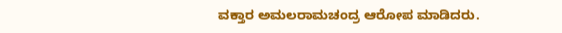ವಕ್ತಾರ ಅಮಲರಾಮಚಂದ್ರ ಆರೋಪ ಮಾಡಿದರು.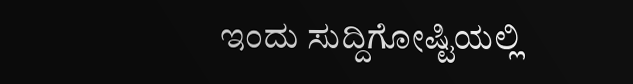ಇಂದು ಸುದ್ದಿಗೋಷ್ಟಿಯಲ್ಲಿ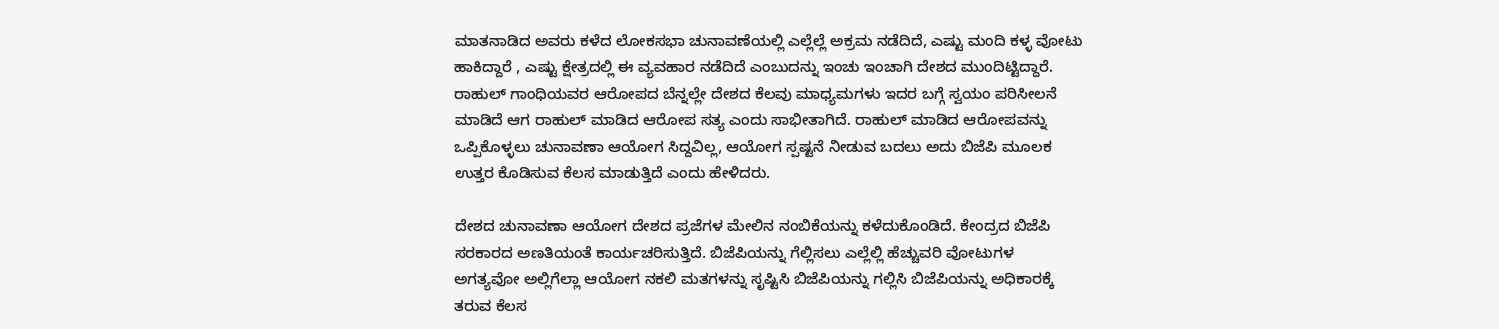ಮಾತನಾಡಿದ ಅವರು ಕಳೆದ ಲೋಕಸಭಾ ಚುನಾವಣೆಯಲ್ಲಿ ಎಲ್ಲೆಲ್ಲೆ ಅಕ್ರಮ ನಡೆದಿದೆ, ಎಷ್ಟು ಮಂದಿ ಕಳ್ಳ ವೋಟು ಹಾಕಿದ್ದಾರೆ , ಎಷ್ಟು ಕ್ಷೇತ್ರದಲ್ಲಿ ಈ ವ್ಯವಹಾರ ನಡೆದಿದೆ ಎಂಬುದನ್ನು ಇಂಚು ಇಂಚಾಗಿ ದೇಶದ ಮುಂದಿಟ್ಟಿದ್ದಾರೆ. ರಾಹುಲ್ ಗಾಂಧಿಯವರ ಆರೋಪದ ಬೆನ್ನಲ್ಲೇ ದೇಶದ ಕೆಲವು ಮಾಧ್ಯಮಗಳು ಇದರ ಬಗ್ಗೆ ಸ್ವಯಂ ಪರಿಸೀಲನೆ ಮಾಡಿದೆ ಆಗ ರಾಹುಲ್ ಮಾಡಿದ ಆರೋಪ ಸತ್ಯ ಎಂದು ಸಾಭೀತಾಗಿದೆ. ರಾಹುಲ್ ಮಾಡಿದ ಆರೋಪವನ್ನು ಒಪ್ಪಿಕೊಳ್ಳಲು ಚುನಾವಣಾ ಆಯೋಗ ಸಿದ್ದವಿಲ್ಲ, ಆಯೋಗ ಸ್ಪಷ್ಟನೆ ನೀಡುವ ಬದಲು ಅದು ಬಿಜೆಪಿ ಮೂಲಕ ಉತ್ತರ ಕೊಡಿಸುವ ಕೆಲಸ ಮಾಡುತ್ತಿದೆ ಎಂದು ಹೇಳಿದರು.

ದೇಶದ ಚುನಾವಣಾ ಆಯೋಗ ದೇಶದ ಪ್ರಜೆಗಳ ಮೇಲಿನ ನಂಬಿಕೆಯನ್ನು ಕಳೆದುಕೊಂಡಿದೆ. ಕೇಂದ್ರದ ಬಿಜೆಪಿ ಸರಕಾರದ ಅಣತಿಯಂತೆ ಕಾರ್ಯಚರಿಸುತ್ತಿದೆ. ಬಿಜೆಪಿಯನ್ನು ಗೆಲ್ಲಿಸಲು ಎಲ್ಲೆಲ್ಲಿ ಹೆಚ್ಚುವರಿ ವೋಟುಗಳ ಅಗತ್ಯವೋ ಅಲ್ಲಿಗೆಲ್ಲಾ ಆಯೋಗ ನಕಲಿ ಮತಗಳನ್ನು ಸೃಷ್ಟಿಸಿ ಬಿಜೆಪಿಯನ್ನು ಗಲ್ಲಿಸಿ ಬಿಜೆಪಿಯನ್ನು ಅಧಿಕಾರಕ್ಕೆ ತರುವ ಕೆಲಸ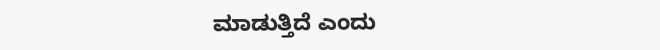ಮಾಡುತ್ತಿದೆ ಎಂದು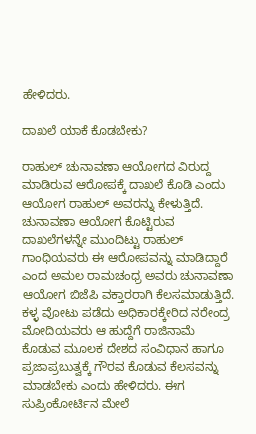ಹೇಳಿದರು.

ದಾಖಲೆ ಯಾಕೆ ಕೊಡಬೇಕು?

ರಾಹುಲ್ ಚುನಾವಣಾ ಆಯೋಗದ ವಿರುದ್ದ ಮಾಡಿರುವ ಆರೋಪಕ್ಕೆ ದಾಖಲೆ ಕೊಡಿ ಎಂದು ಆಯೋಗ ರಾಹುಲ್ ಅವರನ್ನು ಕೇಳುತ್ತಿದೆ. ಚುನಾವಣಾ ಆಯೋಗ ಕೊಟ್ಟಿರುವ ದಾಖಲೆಗಳನ್ನೇ ಮುಂದಿಟ್ಟು ರಾಹುಲ್ ಗಾಂಧಿಯವರು ಈ ಆರೋಪವನ್ನು ಮಾಡಿದ್ದಾರೆ ಎಂದ ಅಮಲ ರಾಮಚಂಧ್ರ ಅವರು ಚುನಾವಣಾ ಆಯೋಗ ಬಿಜೆಪಿ ವಕ್ತಾರರಾಗಿ ಕೆಲಸಮಾಡುತ್ತಿದೆ. ಕಳ್ಳ ವೋಟು ಪಡೆದು ಅಧಿಕಾರಕ್ಕೇರಿದ ನರೇಂದ್ರ ಮೋದಿಯವರು ಆ ಹುದ್ದೆಗೆ ರಾಜಿನಾಮೆ ಕೊಡುವ ಮೂಲಕ ದೇಶದ ಸಂವಿಧಾನ ಹಾಗೂ ಪ್ರಜಾಪ್ರಬುತ್ವಕ್ಕೆ ಗೌರವ ಕೊಡುವ ಕೆಲಸವನ್ನು ಮಾಡಬೇಕು ಎಂದು ಹೇಳಿದರು. ಈಗ ಸುಪ್ರಿಂಕೋರ್ಟಿನ ಮೇಲೆ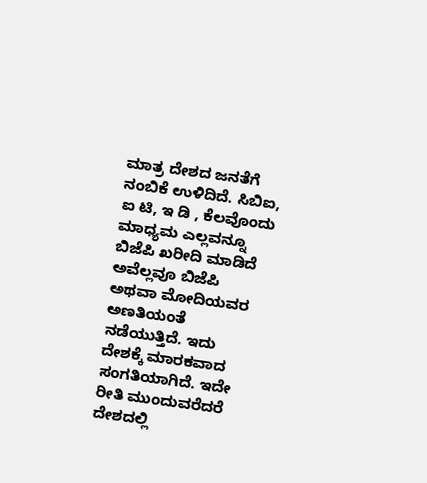ಮಾತ್ರ ದೇಶದ ಜನತೆಗೆ ನಂಬಿಕೆ ಉಳಿದಿದೆ. ಸಿಬಿಐ, ಐ ಟಿ, ಇ ಡಿ , ಕೆಲವೊಂದು ಮಾಧ್ಯಮ ಎಲ್ಲವನ್ನೂ ಬಿಜೆಪಿ ಖರೀದಿ ಮಾಡಿದೆ ಅವೆಲ್ಲವೂ ಬಿಜೆಪಿ ಅಥವಾ ಮೋದಿಯವರ ಅಣತಿಯಂತೆ ನಡೆಯುತ್ತಿದೆ. ಇದು ದೇಶಕ್ಕೆ ಮಾರಕವಾದ ಸಂಗತಿಯಾಗಿದೆ. ಇದೇ ರೀತಿ ಮುಂದುವರೆದರೆ ದೇಶದಲ್ಲಿ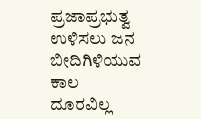ಪ್ರಜಾಪ್ರಭುತ್ವ ಉಳಿಸಲು ಜನ ಬೀದಿಗಿಳಿಯುವ ಕಾಲ ದೂರವಿಲ್ಲ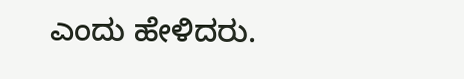ಎಂದು ಹೇಳಿದರು.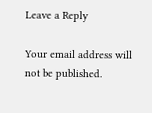Leave a Reply

Your email address will not be published.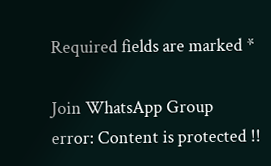Required fields are marked *

Join WhatsApp Group
error: Content is protected !!